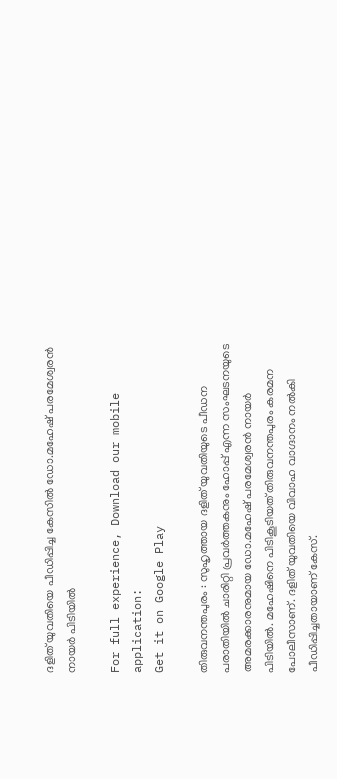ദളിത് യുവതിയെ പീഡിപ്പിച്ച കേസില്‍ ഡോ.മഹേഷ് പരമേശ്വരന്‍ നായര്‍ പിടിയില്‍

For full experience, Download our mobile application:
Get it on Google Play

തിരുവനന്തപുരം : സുഹൃത്തായ ദളിത് യുവതിയുടെ പീഡന പരാതിയില്‍ ചാരിറ്റി പ്രവര്‍ത്തകനും ഹോപ്പ് എന്ന സംഘടനയുടെ അമരക്കാരനുമായ ഡോ.മഹേഷ് പരമേശ്വരന്‍ നായര്‍ പിടിയില്‍. മഹേഷിനെ പിടികൂടിയത് തിരുവനന്തപുരം കരമന പോലീസാണ്. ദളിത് യുവതിയെ വിവാഹ വാഗ്ദാനം നല്‍കി പീഡിപ്പിച്ചതായാണ് കേസ്.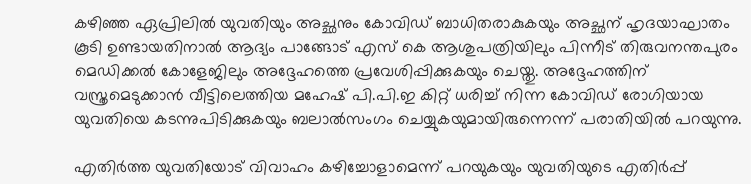കഴിഞ്ഞ ഏപ്രിലില്‍ യുവതിയും അച്ഛനും കോവിഡ് ബാധിതരാകുകയും അച്ഛന് ഹൃദയാഘാതം കൂടി ഉണ്ടായതിനാല്‍ ആദ്യം പാങ്ങോട് എസ്‌ കെ ആശുപത്രിയിലും പിന്നീട് തിരുവനന്തപുരം മെഡിക്കല്‍ കോളേജിലും അദ്ദേഹത്തെ പ്രവേശിപ്പിക്കുകയും ചെയ്തു. അദ്ദേഹത്തിന് വസ്ത്രമെടുക്കാന്‍ വീട്ടിലെത്തിയ മഹേഷ് പി.പി.ഇ കിറ്റ് ധരിച്ച് നിന്ന കോവിഡ് രോഗിയായ യുവതിയെ കടന്നുപിടിക്കുകയും ബലാല്‍സംഗം ചെയ്യുകയുമായിരുന്നെന്ന് പരാതിയില്‍ പറയുന്നു.

എതിര്‍ത്ത യുവതിയോട് വിവാഹം കഴിച്ചോളാമെന്ന് പറയുകയും യുവതിയുടെ എതിര്‍പ്പ്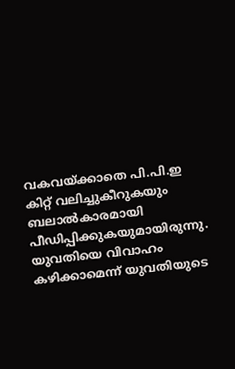വകവയ്ക്കാതെ പി.പി.ഇ കിറ്റ് വലിച്ചുകീറുകയും ബലാല്‍കാരമായി പീഡിപ്പിക്കുകയുമായിരുന്നു. യുവതിയെ വിവാഹം കഴിക്കാമെന്ന് യുവതിയുടെ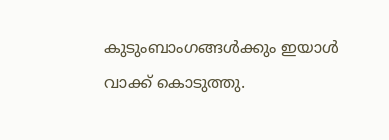കുടുംബാംഗങ്ങള്‍ക്കും ഇയാള്‍ വാക്ക് കൊടുത്തു.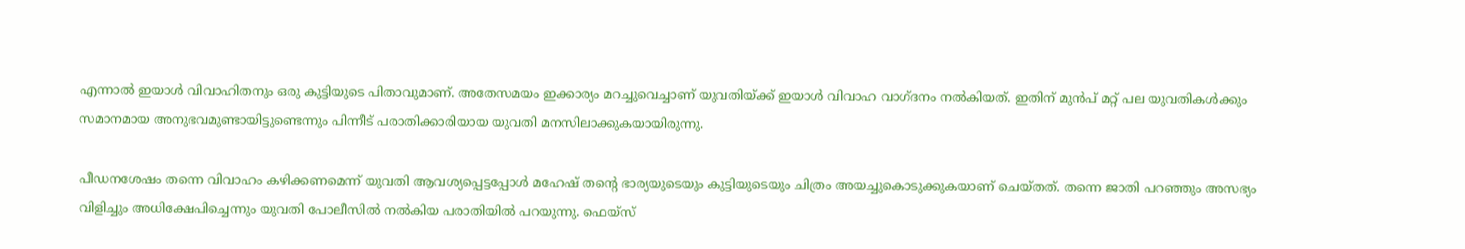എന്നാല്‍ ഇയാള്‍ വിവാഹിതനും ഒരു കുട്ടിയുടെ പിതാവുമാണ്. അതേസമയം ഇക്കാര്യം മറച്ചുവെച്ചാണ് യുവതിയ്ക്ക് ഇയാള്‍ വിവാഹ വാഗ്ദനം നല്‍കിയത്. ഇതിന് മുന്‍പ് മറ്റ് പല യുവതികള്‍ക്കും സമാനമായ അനുഭവമുണ്ടായിട്ടുണ്ടെന്നും പിന്നീട് പരാതിക്കാരിയായ യുവതി മനസിലാക്കുകയായിരുന്നു.

പീഡനശേഷം തന്നെ വിവാഹം കഴിക്കണമെന്ന് യുവതി ആവശ്യപ്പെട്ടപ്പോള്‍ മഹേഷ് തന്റെ ഭാര്യയുടെയും കുട്ടിയുടെയും ചിത്രം അയച്ചുകൊടുക്കുകയാണ് ചെയ്തത്. തന്നെ ജാതി പറഞ്ഞും അസഭ്യം വിളിച്ചും അധിക്ഷേപിച്ചെന്നും യുവതി പോലീസില്‍ നല്‍കിയ പരാതിയില്‍ പറയുന്നു. ഫെയ്സ്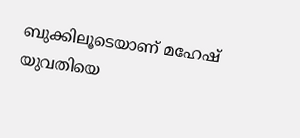ബുക്കിലൂടെയാണ് മഹേഷ് യുവതിയെ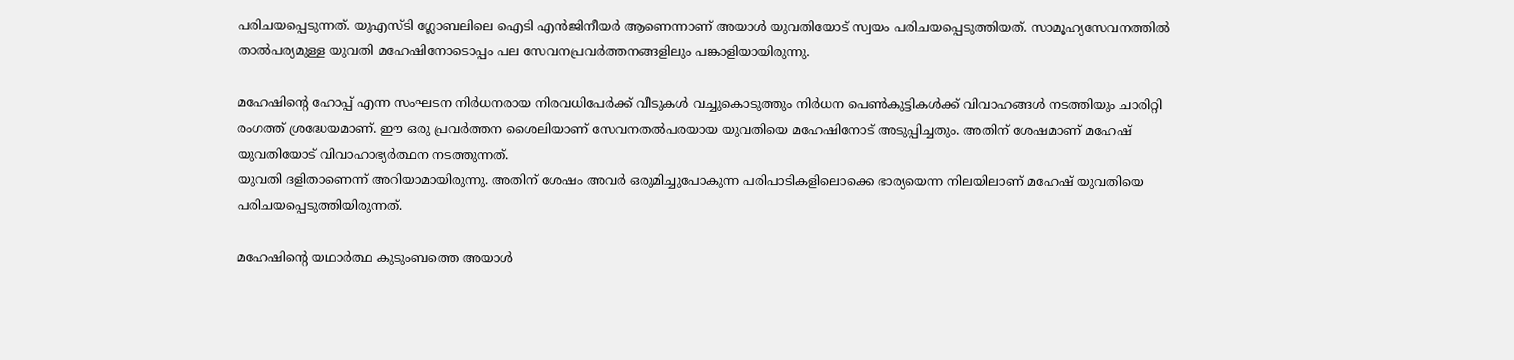പരിചയപ്പെടുന്നത്. യുഎസ്ടി ഗ്ലോബലിലെ ഐടി എന്‍ജിനീയര്‍ ആണെന്നാണ് അയാള്‍ യുവതിയോട് സ്വയം പരിചയപ്പെടുത്തിയത്. സാമൂഹ്യസേവനത്തില്‍ താല്‍പര്യമുള്ള യുവതി മഹേഷിനോടൊപ്പം പല സേവനപ്രവര്‍ത്തനങ്ങളിലും പങ്കാളിയായിരുന്നു.

മഹേഷിന്റെ ഹോപ്പ് എന്ന സംഘടന നിര്‍ധനരായ നിരവധിപേര്‍ക്ക് വീടുകള്‍ വച്ചുകൊടുത്തും നിര്‍ധന പെണ്‍കുട്ടികള്‍ക്ക് വിവാഹങ്ങള്‍ നടത്തിയും ചാരിറ്റി രംഗത്ത് ശ്രദ്ധേയമാണ്. ഈ ഒരു പ്രവര്‍ത്തന ശൈലിയാണ് സേവനതല്‍പരയായ യുവതിയെ മഹേഷിനോട് അടുപ്പിച്ചതും. അതിന് ശേഷമാണ് മഹേഷ് യുവതിയോട് വിവാഹാഭ്യര്‍ത്ഥന നടത്തുന്നത്.
യുവതി ദളിതാണെന്ന് അറിയാമായിരുന്നു. അതിന് ശേഷം അവര്‍ ഒരുമിച്ചുപോകുന്ന പരിപാടികളിലൊക്കെ ഭാര്യയെന്ന നിലയിലാണ് മഹേഷ് യുവതിയെ പരിചയപ്പെടുത്തിയിരുന്നത്.

മഹേഷിന്റെ യഥാര്‍ത്ഥ കുടുംബത്തെ അയാള്‍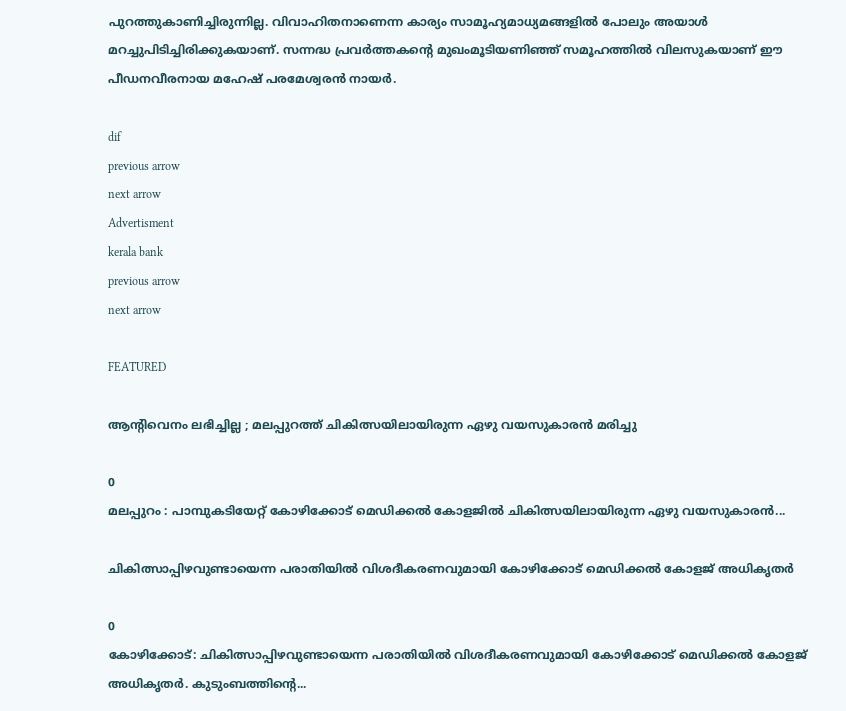പുറത്തുകാണിച്ചിരുന്നില്ല. വിവാഹിതനാണെന്ന കാര്യം സാമൂഹ്യമാധ്യമങ്ങളില്‍ പോലും അയാള്‍ മറച്ചുപിടിച്ചിരിക്കുകയാണ്. സന്നദ്ധ പ്രവര്‍ത്തകന്റെ മുഖംമൂടിയണിഞ്ഞ് സമൂഹത്തില്‍ വിലസുകയാണ് ഈ പീഡനവീരനായ മഹേഷ് പരമേശ്വരന്‍ നായര്‍.

dif
previous arrow
next arrow
Advertisment
kerala bank
previous arrow
next arrow

FEATURED

ആന്റിവെനം ലഭിച്ചില്ല ; മലപ്പുറത്ത് ചികിത്സയിലായിരുന്ന ഏഴു വയസുകാരൻ മരിച്ചു

0
മലപ്പുറം : പാമ്പുകടിയേറ്റ് കോഴിക്കോട് മെഡിക്കൽ കോളജിൽ ചികിത്സയിലായിരുന്ന ഏഴു വയസുകാരൻ...

ചികിത്സാപ്പിഴവുണ്ടായെന്ന പരാതിയിൽ വിശദീകരണവുമായി കോഴിക്കോട് മെഡിക്കൽ കോളജ് അധികൃതർ

0
കോഴിക്കോട്: ചികിത്സാപ്പിഴവുണ്ടായെന്ന പരാതിയിൽ വിശദീകരണവുമായി കോഴിക്കോട് മെഡിക്കൽ കോളജ് അധികൃതർ. കുടുംബത്തിന്റെ...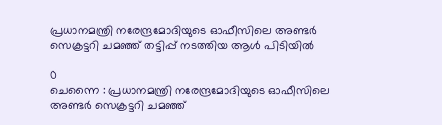പ്രധാനമന്ത്രി നരേന്ദ്രമോദിയുടെ ഓഫീസിലെ അണ്ടർ സെക്രട്ടറി ചമഞ്ഞ് തട്ടിപ്പ് നടത്തിയ ആൾ പിടിയിൽ

0
ചെന്നൈ : പ്രധാനമന്ത്രി നരേന്ദ്രമോദിയുടെ ഓഫീസിലെ അണ്ടർ സെക്രട്ടറി ചമഞ്ഞ്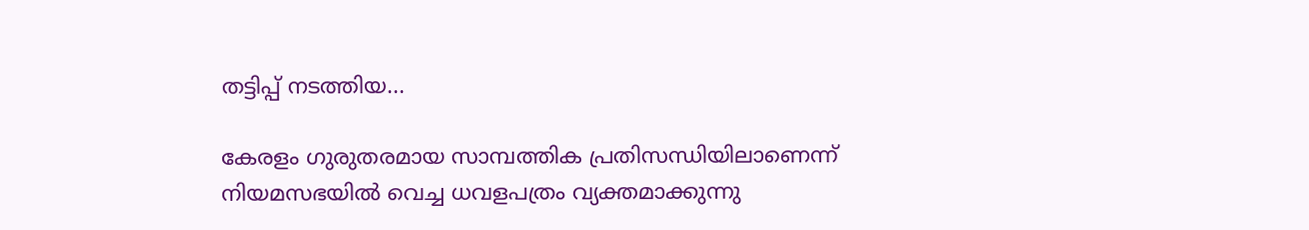തട്ടിപ്പ് നടത്തിയ...

കേരളം ഗുരുതരമായ സാമ്പത്തിക പ്രതിസന്ധിയിലാണെന്ന് നിയമസഭയിൽ വെച്ച ധവളപത്രം വ്യക്തമാക്കുന്നു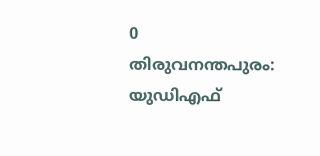0
തിരുവനന്തപുരം: യുഡിഎഫ്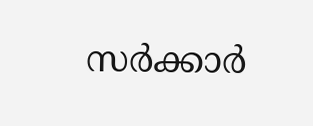സര്‍ക്കാര്‍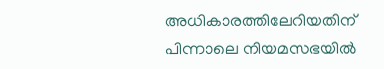അധികാരത്തിലേറിയതിന് പിന്നാലെ നിയമസഭയില്‍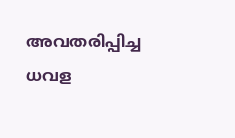അവതരിപ്പിച്ച ധവള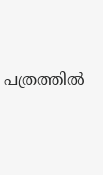പത്രത്തില്‍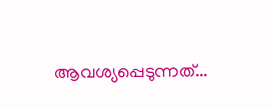ആവശ്യപ്പെടുന്നത്...